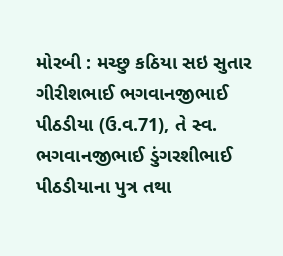મોરબી : મચ્છુ કઠિયા સઇ સુતાર ગીરીશભાઈ ભગવાનજીભાઈ પીઠડીયા (ઉ.વ.71), તે સ્વ. ભગવાનજીભાઈ ડુંગરશીભાઈ પીઠડીયાના પુત્ર તથા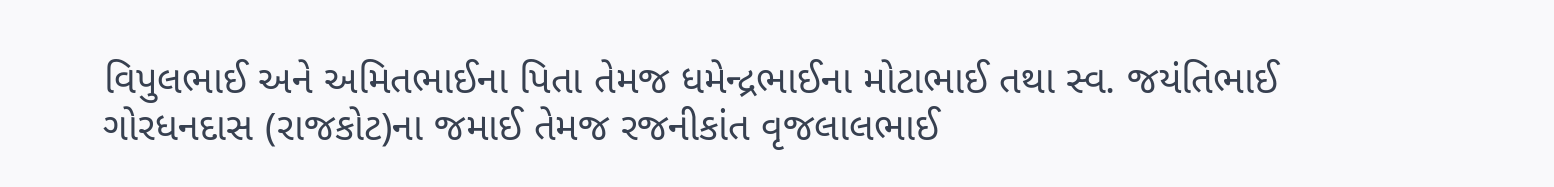વિપુલભાઈ અને અમિતભાઈના પિતા તેમજ ધમેન્દ્રભાઈના મોટાભાઈ તથા સ્વ. જયંતિભાઈ ગોરધનદાસ (રાજકોટ)ના જમાઈ તેમજ રજનીકાંત વૃજલાલભાઈ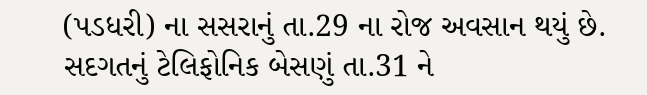(પડધરી) ના સસરાનું તા.29 ના રોજ અવસાન થયું છે. સદગતનું ટેલિફોનિક બેસણું તા.31 ને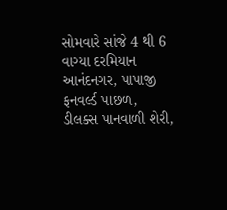સોમવારે સાંજે 4 થી 6 વાગ્યા દરમિયાન આનંદનગર, પાપાજી ફનવર્લ્ડ પાછળ, ડીલક્સ પાનવાળી શેરી,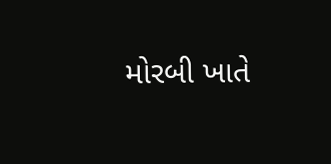મોરબી ખાતે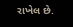રાખેલ છે.